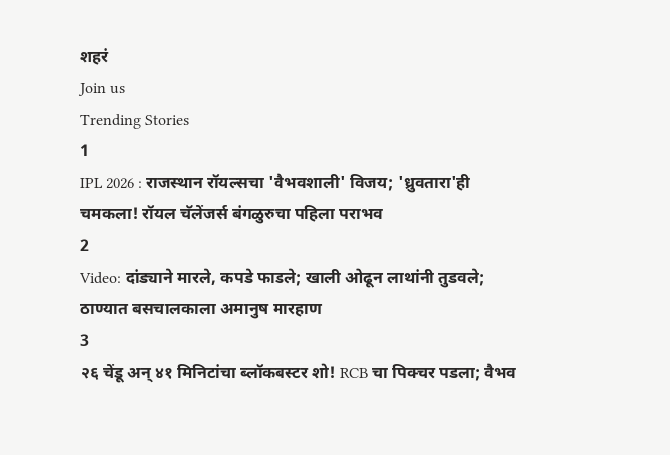शहरं
Join us
Trending Stories
1
IPL 2026 : राजस्थान रॉयल्सचा 'वैभवशाली' विजय; 'ध्रुवतारा'ही चमकला! रॉयल चॅलेंजर्स बंगळुरुचा पहिला पराभव
2
Video: दांड्याने मारले, कपडे फाडले; खाली ओढून लाथांनी तुडवले; ठाण्यात बसचालकाला अमानुष मारहाण
3
२६ चेंडू अन् ४१ मिनिटांचा ब्लॉकबस्टर शो! RCB चा पिक्चर पडला; वैभव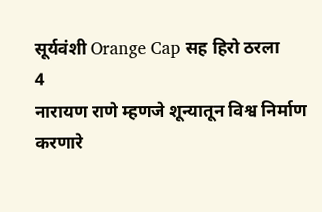सूर्यवंशी Orange Cap सह हिरो ठरला
4
नारायण राणे म्हणजे शून्यातून विश्व निर्माण करणारे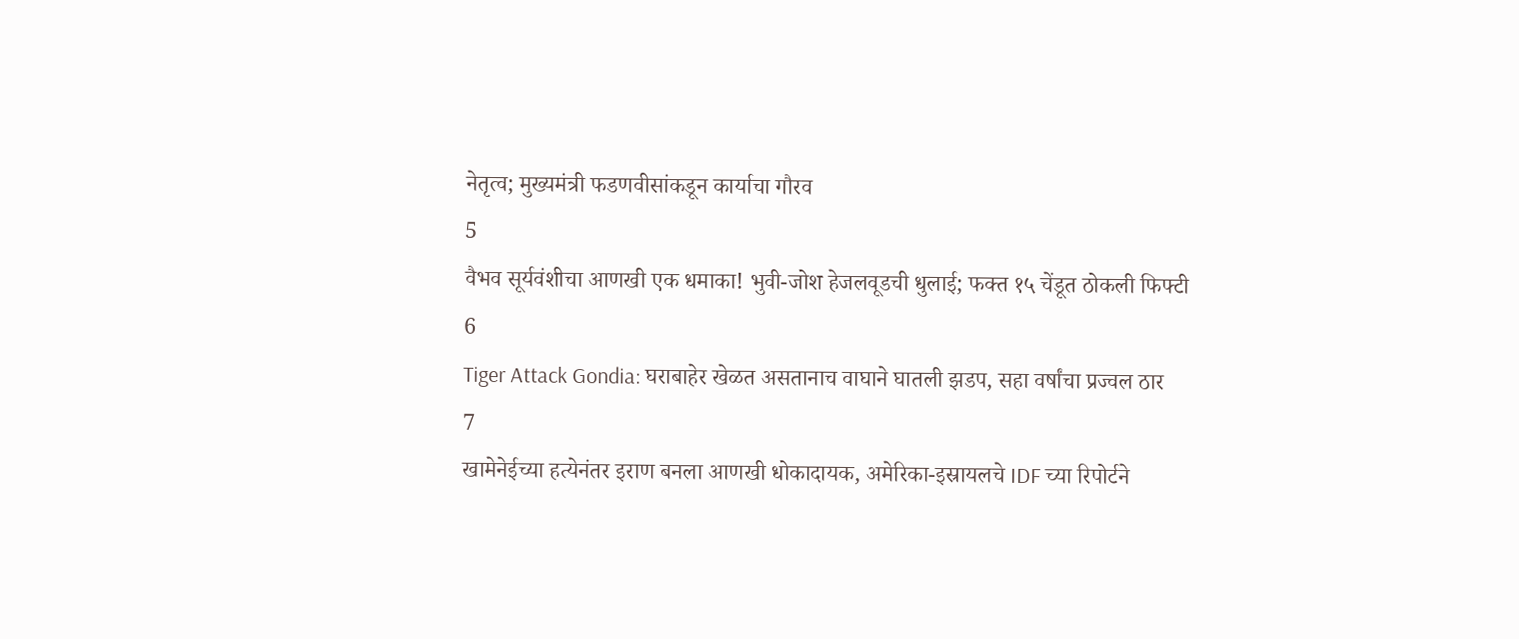नेतृत्व; मुख्यमंत्री फडणवीसांकडून कार्याचा गौरव
5
वैभव सूर्यवंशीचा आणखी एक धमाका! भुवी-जोश हेजलवूडची धुलाई; फक्त १५ चेंडूत ठोकली फिफ्टी
6
Tiger Attack Gondia: घराबाहेर खेळत असतानाच वाघाने घातली झडप, सहा वर्षांचा प्रज्वल ठार
7
खामेनेईच्या हत्येनंतर इराण बनला आणखी धोकादायक, अमेरिका-इस्रायलचे IDF च्या रिपोर्टने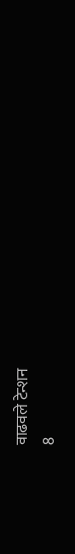वाढवले टेन्शन
8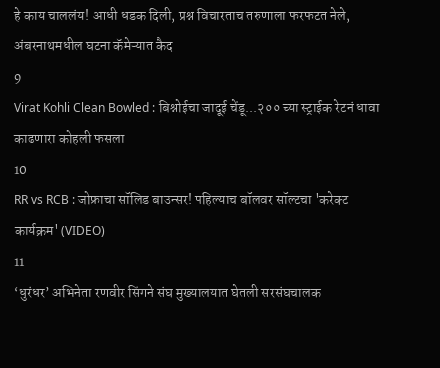हे काय चाललंय! आधी धडक दिली, प्रश्न विचारताच तरुणाला फरफटत नेले, अंबरनाथमधील घटना कॅमेऱ्यात कैद
9
Virat Kohli Clean Bowled : बिश्नोईचा जादूई चेंडू...२०० च्या स्ट्राईक रेटनं धावा काढणारा कोहली फसला
10
RR vs RCB : जोफ्राचा सॉलिड बाउन्सर! पहिल्याच बॉलवर सॉल्टचा 'करेक्ट कार्यक्रम' (VIDEO)
11
‘धुरंधर’ अभिनेता रणवीर सिंगने संघ मुख्यालयात घेतली सरसंघचालक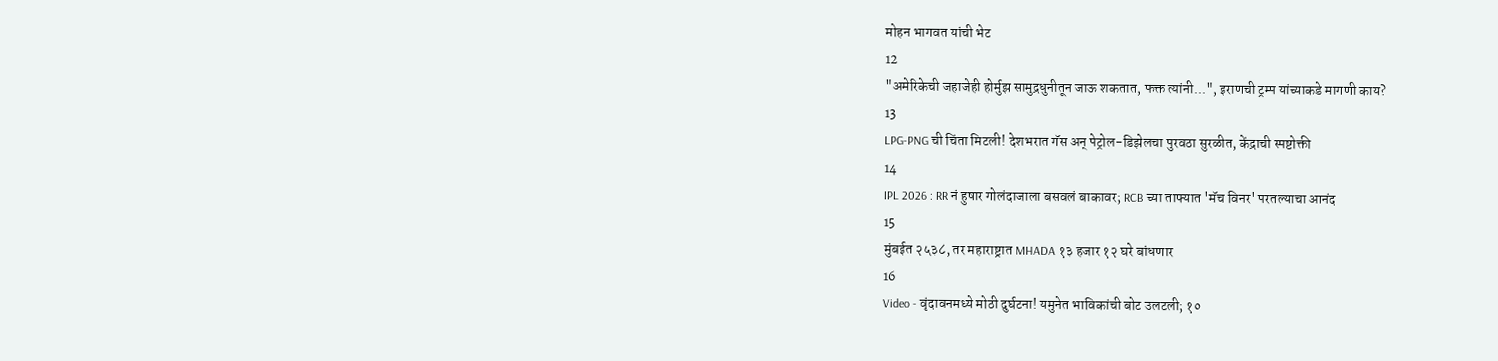मोहन भागवत यांची भेट
12
"अमेरिकेची जहाजेही होर्मुझ सामुद्रधुनीतून जाऊ शकतात, फक्त त्यांनी...", इराणची ट्रम्प यांच्याकडे मागणी काय?
13
LPG-PNG ची चिंता मिटली! देशभरात गॅस अन् पेट्रोल-डिझेलचा पुरवठा सुरळीत, केंद्राची स्पष्टोक्ती
14
IPL 2026 : RR नं हुषार गोलंदाजाला बसवलं बाकावर; RCB च्या ताफ्यात 'मॅच विनर' परतल्याचा आनंद
15
मुंबईत २५३८, तर महाराष्ट्रात MHADA १३ हजार १२ घरे बांधणार
16
Video - वृंदावनमध्ये मोठी दुर्घटना! यमुनेत भाविकांची बोट उलटली; १०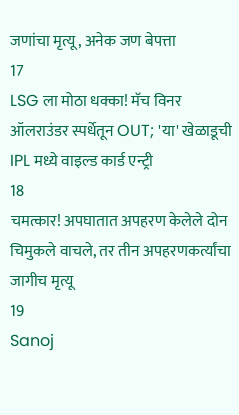जणांचा मृत्यू, अनेक जण बेपत्ता
17
LSG ला मोठा धक्का! मॅच विनर ऑलराउंडर स्पर्धेतून OUT; 'या' खेळाडूची IPL मध्ये वाइल्ड कार्ड एन्ट्री
18
चमत्कार! अपघातात अपहरण केलेले दोन चिमुकले वाचले, तर तीन अपहरणकर्त्यांचा जागीच मृत्यू
19
Sanoj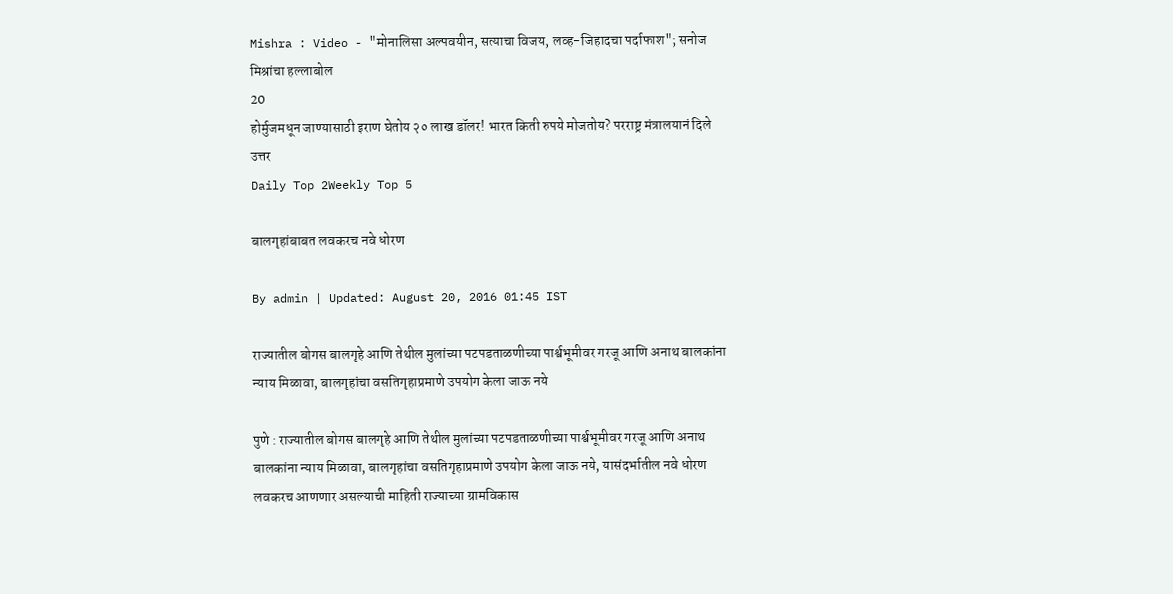Mishra : Video - "मोनालिसा अल्पवयीन, सत्याचा विजय, लव्ह-जिहादचा पर्दाफाश"; सनोज मिश्रांचा हल्लाबोल
20
होर्मुजमधून जाण्यासाठी इराण घेतोय २० लाख डॉलर! भारत किती रुपये मोजतोय? परराष्ट्र मंत्रालयानं दिले उत्तर
Daily Top 2Weekly Top 5

बालगृहांबाबत लवकरच नवे धोरण

By admin | Updated: August 20, 2016 01:45 IST

राज्यातील बोगस बालगृहे आणि तेथील मुलांच्या पटपडताळणीच्या पार्श्वभूमीवर गरजू आणि अनाथ बालकांना न्याय मिळावा, बालगृहांचा वसतिगृहाप्रमाणे उपयोग केला जाऊ नये

पुणे : राज्यातील बोगस बालगृहे आणि तेथील मुलांच्या पटपडताळणीच्या पार्श्वभूमीवर गरजू आणि अनाथ बालकांना न्याय मिळावा, बालगृहांचा वसतिगृहाप्रमाणे उपयोग केला जाऊ नये, यासंदर्भातील नवे धोरण लवकरच आणणार असल्याची माहिती राज्याच्या ग्रामविकास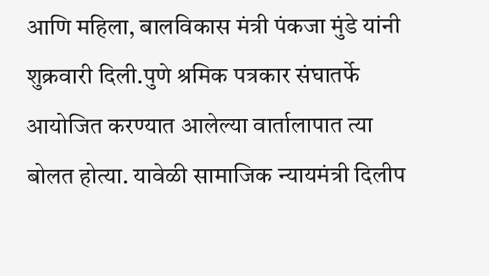आणि महिला, बालविकास मंत्री पंकजा मुंडे यांनी शुक्रवारी दिली.पुणे श्रमिक पत्रकार संघातर्फे आयोजित करण्यात आलेल्या वार्तालापात त्या बोलत होत्या. यावेळी सामाजिक न्यायमंत्री दिलीप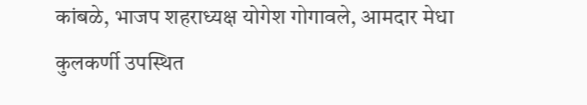कांबळे, भाजप शहराध्यक्ष योगेश गोगावले, आमदार मेधा कुलकर्णी उपस्थित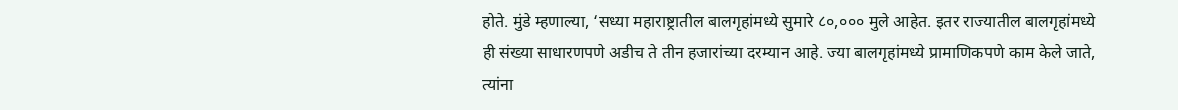होते. मुंडे म्हणाल्या, ‘सध्या महाराष्ट्रातील बालगृहांमध्ये सुमारे ८०,००० मुले आहेत. इतर राज्यातील बालगृहांमध्ये ही संख्या साधारणपणे अडीच ते तीन हजारांच्या दरम्यान आहे. ज्या बालगृहांमध्ये प्रामाणिकपणे काम केले जाते, त्यांना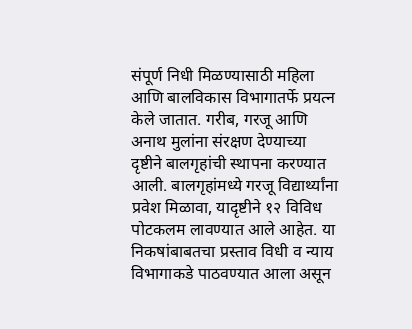संपूर्ण निधी मिळण्यासाठी महिला आणि बालविकास विभागातर्फे प्रयत्न केले जातात. गरीब, गरजू आणि अनाथ मुलांना संरक्षण देण्याच्या दृष्टीने बालगृहांची स्थापना करण्यात आली. बालगृहांमध्ये गरजू विद्यार्थ्यांना प्रवेश मिळावा, यादृष्टीने १२ विविध पोटकलम लावण्यात आले आहेत. या निकषांबाबतचा प्रस्ताव विधी व न्याय विभागाकडे पाठवण्यात आला असून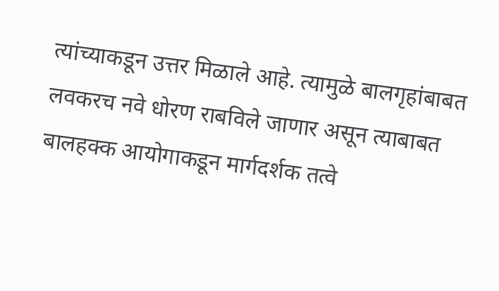त्यांच्याकडून उत्तर मिळाले आहे. त्यामुळे बालगृहांबाबत लवकरच नवे धोरण राबविले जाणार असून त्याबाबत बालहक्क आयोगाकडून मार्गदर्शक तत्वे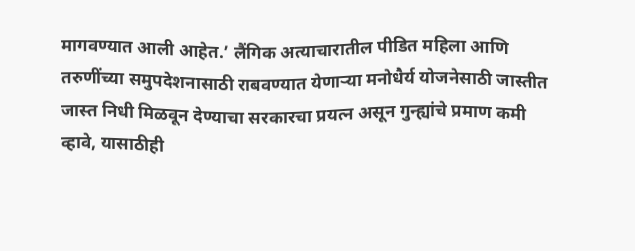मागवण्यात आली आहेत.’ लैंगिक अत्याचारातील पीडित महिला आणि तरुणींच्या समुपदेशनासाठी राबवण्यात येणाऱ्या मनोधैर्य योजनेसाठी जास्तीत जास्त निधी मिळवून देण्याचा सरकारचा प्रयत्न असून गुन्ह्यांचे प्रमाण कमी व्हावे, यासाठीही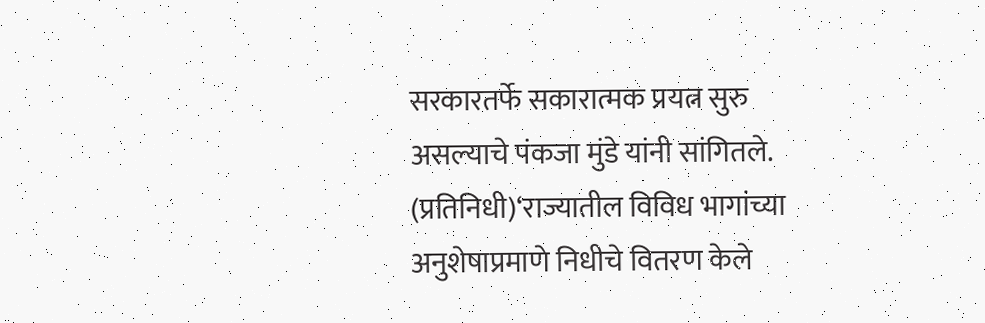सरकारतर्फे सकारात्मक प्रयत्न सुरु असल्याचे पंकजा मुंडे यांनी सांगितले. (प्रतिनिधी)‘राज्यातील विविध भागांच्या अनुशेषाप्रमाणे निधीचे वितरण केले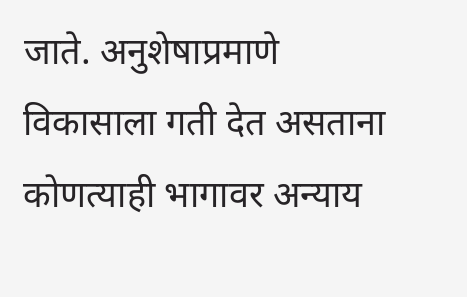जाते. अनुशेषाप्रमाणे विकासाला गती देत असताना कोणत्याही भागावर अन्याय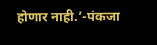होणार नाही.’-पंकजा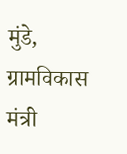मुंडे, ग्रामविकास मंत्री